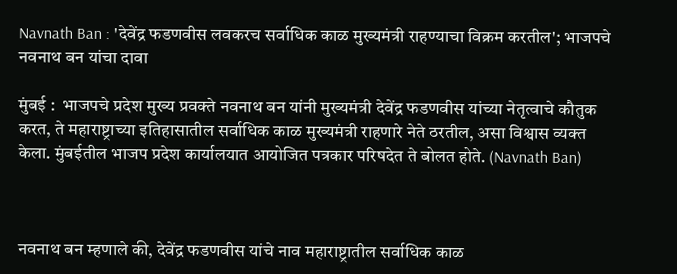Navnath Ban : 'देवेंद्र फडणवीस लवकरच सर्वाधिक काळ मुख्यमंत्री राहण्याचा विक्रम करतील'; भाजपचे नवनाथ बन यांचा दावा

मुंबई :  भाजपचे प्रदेश मुख्य प्रवक्ते नवनाथ बन यांनी मुख्यमंत्री देवेंद्र फडणवीस यांच्या नेतृत्वाचे कौतुक करत, ते महाराष्ट्राच्या इतिहासातील सर्वाधिक काळ मुख्यमंत्री राहणारे नेते ठरतील, असा विश्वास व्यक्त केला. मुंबईतील भाजप प्रदेश कार्यालयात आयोजित पत्रकार परिषदेत ते बोलत होते. (Navnath Ban)



नवनाथ बन म्हणाले की, देवेंद्र फडणवीस यांचे नाव महाराष्ट्रातील सर्वाधिक काळ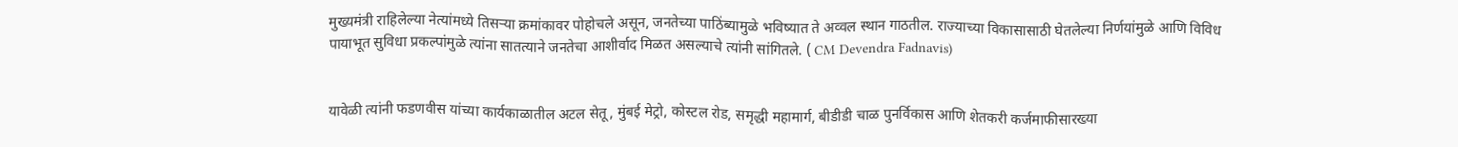मुख्यमंत्री राहिलेल्या नेत्यांमध्ये तिसऱ्या क्रमांकावर पोहोचले असून, जनतेच्या पाठिंब्यामुळे भविष्यात ते अव्वल स्थान गाठतील. राज्याच्या विकासासाठी घेतलेल्या निर्णयांमुळे आणि विविध पायाभूत सुविधा प्रकल्पांमुळे त्यांना सातत्याने जनतेचा आशीर्वाद मिळत असल्याचे त्यांनी सांगितले. ( CM Devendra Fadnavis)


यावेळी त्यांनी फडणवीस यांच्या कार्यकाळातील अटल सेतू, मुंबई मेट्रो, कोस्टल रोड, समृद्धी महामार्ग, बीडीडी चाळ पुनर्विकास आणि शेतकरी कर्जमाफीसारख्या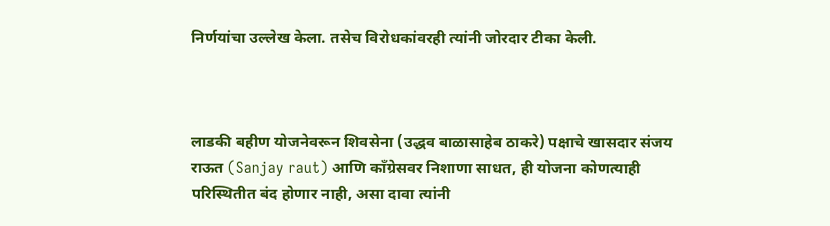निर्णयांचा उल्लेख केला. तसेच विरोधकांवरही त्यांनी जोरदार टीका केली.



लाडकी बहीण योजनेवरून शिवसेना (उद्धव बाळासाहेब ठाकरे) पक्षाचे खासदार संजय राऊत (Sanjay raut) आणि काँग्रेसवर निशाणा साधत, ही योजना कोणत्याही परिस्थितीत बंद होणार नाही, असा दावा त्यांनी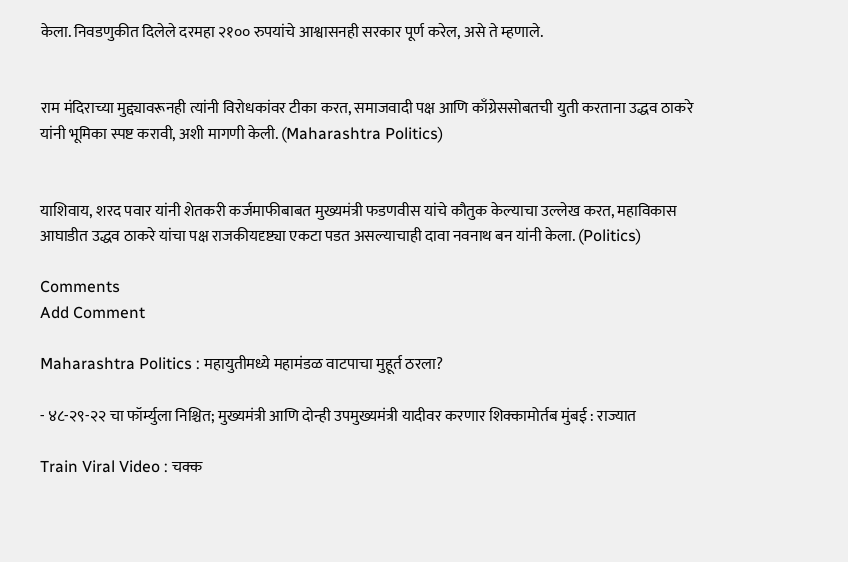केला. निवडणुकीत दिलेले दरमहा २१०० रुपयांचे आश्वासनही सरकार पूर्ण करेल, असे ते म्हणाले.


राम मंदिराच्या मुद्द्यावरूनही त्यांनी विरोधकांवर टीका करत, समाजवादी पक्ष आणि काँग्रेससोबतची युती करताना उद्धव ठाकरे यांनी भूमिका स्पष्ट करावी, अशी मागणी केली. (Maharashtra Politics)


याशिवाय, शरद पवार यांनी शेतकरी कर्जमाफीबाबत मुख्यमंत्री फडणवीस यांचे कौतुक केल्याचा उल्लेख करत, महाविकास आघाडीत उद्धव ठाकरे यांचा पक्ष राजकीयदृष्ट्या एकटा पडत असल्याचाही दावा नवनाथ बन यांनी केला. (Politics)

Comments
Add Comment

Maharashtra Politics : महायुतीमध्ये महामंडळ वाटपाचा मुहूर्त ठरला?

- ४८-२९-२२ चा फॉर्म्युला निश्चित; मुख्यमंत्री आणि दोन्ही उपमुख्यमंत्री यादीवर करणार शिक्कामोर्तब मुंबई : राज्यात

Train Viral Video : चक्क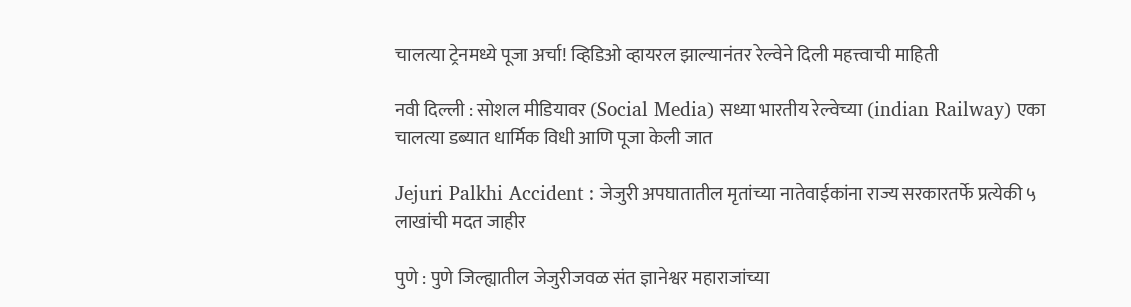चालत्या ट्रेनमध्ये पूजा अर्चा! व्हिडिओ व्हायरल झाल्यानंतर रेल्वेने दिली महत्त्वाची माहिती

नवी दिल्ली : सोशल मीडियावर (Social Media) सध्या भारतीय रेल्वेच्या (indian Railway) एका चालत्या डब्यात धार्मिक विधी आणि पूजा केली जात

Jejuri Palkhi Accident : जेजुरी अपघातातील मृतांच्या नातेवाईकांना राज्य सरकारतर्फे प्रत्येकी ५ लाखांची मदत जाहीर

पुणे : पुणे जिल्ह्यातील जेजुरीजवळ संत ज्ञानेश्वर महाराजांच्या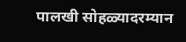पालखी सोहळ्यादरम्यान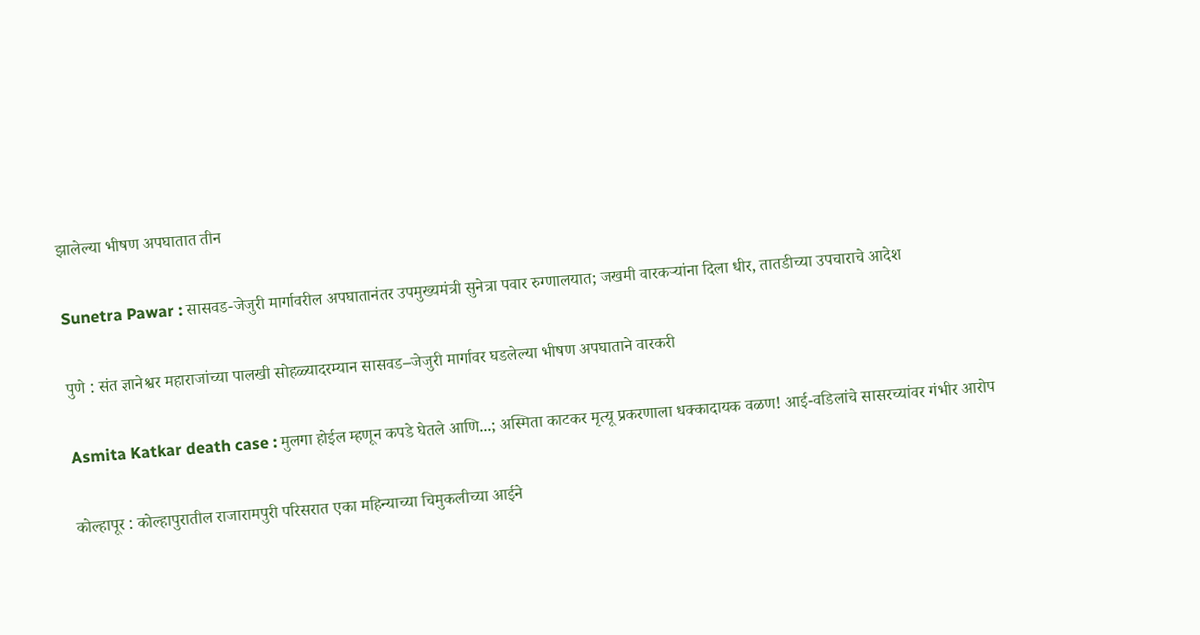झालेल्या भीषण अपघातात तीन

Sunetra Pawar : सासवड-जेजुरी मार्गावरील अपघातानंतर उपमुख्यमंत्री सुनेत्रा पवार रुग्णालयात; जखमी वारकऱ्यांना दिला धीर, तातडीच्या उपचाराचे आदेश

पुणे : संत ज्ञानेश्वर महाराजांच्या पालखी सोहळ्यादरम्यान सासवड–जेजुरी मार्गावर घडलेल्या भीषण अपघाताने वारकरी

Asmita Katkar death case : मुलगा होईल म्हणून कपडे घेतले आणि...; अस्मिता काटकर मृत्यू प्रकरणाला धक्कादायक वळण! आई-वडिलांचे सासरच्यांवर गंभीर आरोप

कोल्हापूर : कोल्हापुरातील राजारामपुरी परिसरात एका महिन्याच्या चिमुकलीच्या आईने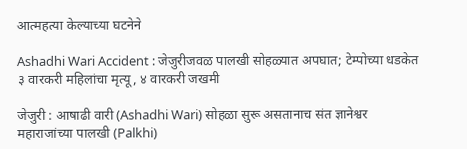आत्महत्या केल्याच्या घटनेने

Ashadhi Wari Accident : जेजुरीजवळ पालखी सोहळ्यात अपघात; टेम्पोच्या धडकेत ३ वारकरी महिलांचा मृत्यू, ४ वारकरी जखमी

जेजुरी : आषाढी वारी (Ashadhi Wari) सोहळा सुरू असतानाच संत ज्ञानेश्वर महाराजांच्या पालखी (Palkhi)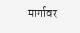मार्गावर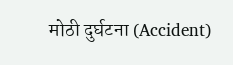मोठी दुर्घटना (Accident)